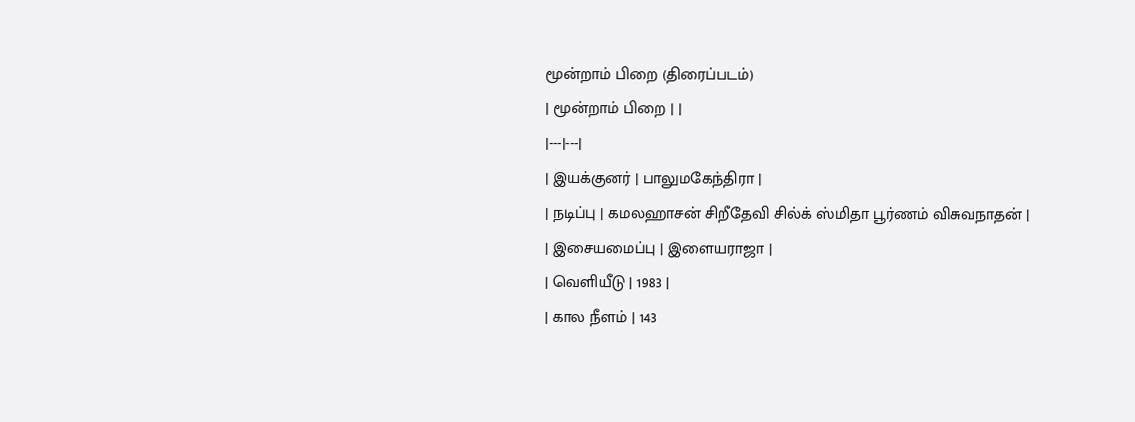மூன்றாம் பிறை (திரைப்படம்)
| மூன்றாம் பிறை | |
|---|---|
| இயக்குனர் | பாலுமகேந்திரா |
| நடிப்பு | கமலஹாசன் சிறீதேவி சில்க் ஸ்மிதா பூர்ணம் விசுவநாதன் |
| இசையமைப்பு | இளையராஜா |
| வெளியீடு | 1983 |
| கால நீளம் | 143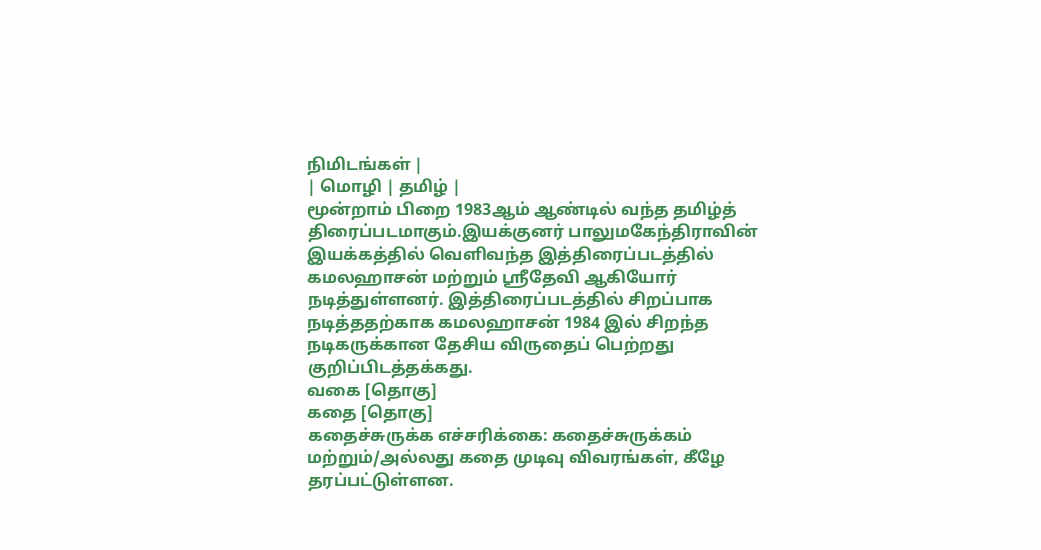நிமிடங்கள் |
| மொழி | தமிழ் |
மூன்றாம் பிறை 1983ஆம் ஆண்டில் வந்த தமிழ்த் திரைப்படமாகும்.இயக்குனர் பாலுமகேந்திராவின் இயக்கத்தில் வெளிவந்த இத்திரைப்படத்தில் கமலஹாசன் மற்றும் ஸ்ரீதேவி ஆகியோர் நடித்துள்ளனர். இத்திரைப்படத்தில் சிறப்பாக நடித்ததற்காக கமலஹாசன் 1984 இல் சிறந்த நடிகருக்கான தேசிய விருதைப் பெற்றது குறிப்பிடத்தக்கது.
வகை [தொகு]
கதை [தொகு]
கதைச்சுருக்க எச்சரிக்கை: கதைச்சுருக்கம் மற்றும்/அல்லது கதை முடிவு விவரங்கள், கீழே தரப்பட்டுள்ளன.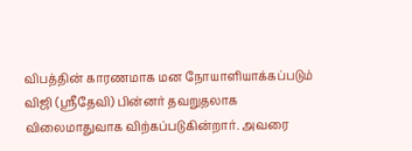விபத்தின் காரணமாக மன நோயாளியாக்கப்படும் விஜி (ஸ்ரீதேவி) பின்னர் தவறுதலாக விலைமாதுவாக விற்கப்படுகின்றார். அவரை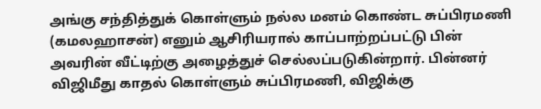அங்கு சந்தித்துக் கொள்ளும் நல்ல மனம் கொண்ட சுப்பிரமணி (கமலஹாசன்) எனும் ஆசிரியரால் காப்பாற்றப்பட்டு பின் அவரின் வீட்டிற்கு அழைத்துச் செல்லப்படுகின்றார். பின்னர் விஜிமீது காதல் கொள்ளும் சுப்பிரமணி, விஜிக்கு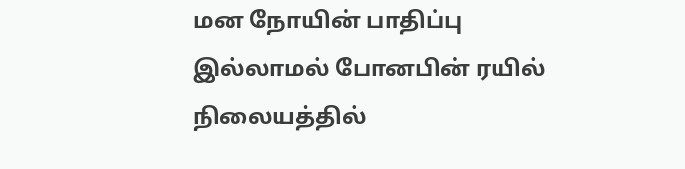மன நோயின் பாதிப்பு இல்லாமல் போனபின் ரயில் நிலையத்தில்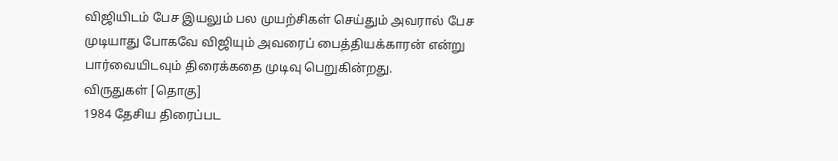விஜியிடம் பேச இயலும் பல முயற்சிகள் செய்தும் அவரால் பேச முடியாது போகவே விஜியும் அவரைப் பைத்தியக்காரன் என்று பார்வையிடவும் திரைக்கதை முடிவு பெறுகின்றது.
விருதுகள் [தொகு]
1984 தேசிய திரைப்பட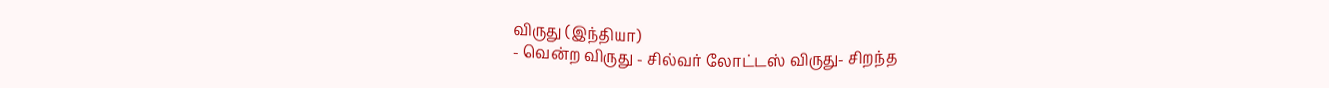விருது (இந்தியா)
- வென்ற விருது - சில்வர் லோட்டஸ் விருது- சிறந்த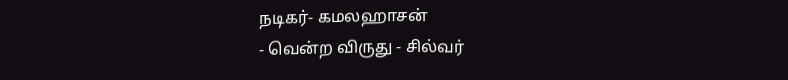நடிகர்- கமலஹாசன்
- வென்ற விருது - சில்வர்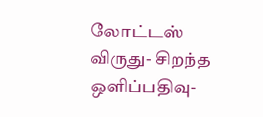லோட்டஸ் விருது- சிறந்த ஒளிப்பதிவு-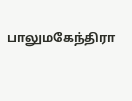பாலுமகேந்திரா